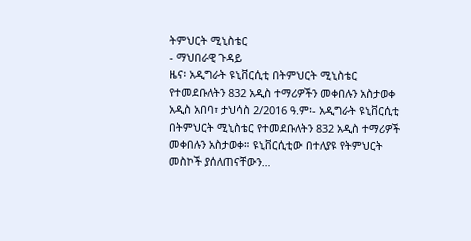ትምህርት ሚኒስቴር
- ማህበራዊ ጉዳይ
ዜና፡ አዲግራት ዩኒቨርሲቲ በትምህርት ሚኒስቴር የተመደቡለትን 832 አዲስ ተማሪዎችን መቀበሉን አስታወቀ
አዲስ አበባ፣ ታህሳስ 2/2016 ዓ.ም፡- አዲግራት ዩኒቨርሲቲ በትምህርት ሚኒስቴር የተመደቡለትን 832 አዲስ ተማሪዎች መቀበሉን አስታወቀ። ዩኒቨርሲቲው በተለያዩ የትምህርት መስኮች ያሰለጠናቸውን…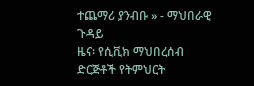ተጨማሪ ያንብቡ » - ማህበራዊ ጉዳይ
ዜና፡ የሲቪክ ማህበረሰብ ድርጅቶች የትምህርት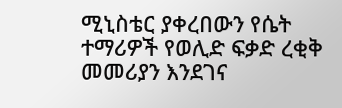ሚኒስቴር ያቀረበውን የሴት ተማሪዎች የወሊድ ፍቃድ ረቂቅ መመሪያን እንደገና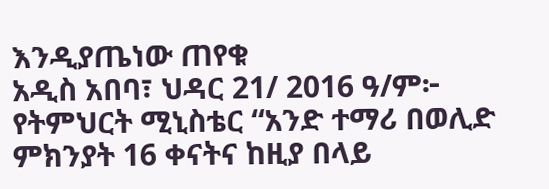እንዲያጤነው ጠየቁ
አዲስ አበባ፣ ህዳር 21/ 2016 ዓ/ም፦ የትምህርት ሚኒስቴር “አንድ ተማሪ በወሊድ ምክንያት 16 ቀናትና ከዚያ በላይ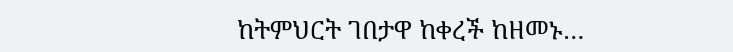ከትምህርት ገበታዋ ከቀረች ከዘመኑ…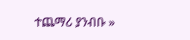ተጨማሪ ያንብቡ »